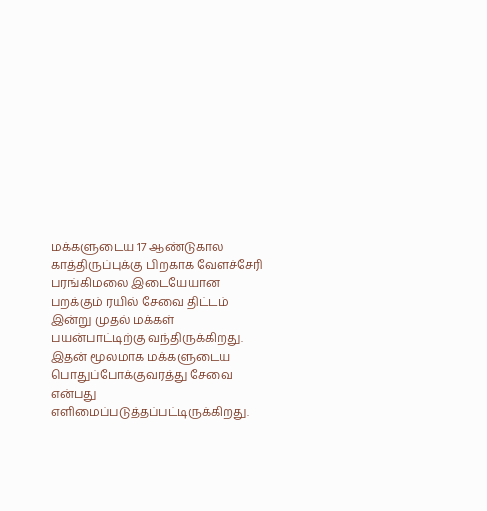மக்களுடைய 17 ஆண்டுகால காத்திருப்புக்கு பிறகாக வேளச்சேரி பரங்கிமலை இடையேயான பறக்கும் ரயில் சேவை திட்டம் இன்று முதல் மக்கள் பயன்பாட்டிற்கு வந்திருக்கிறது. இதன் மூலமாக மக்களுடைய பொதுப்போக்குவரத்து சேவை என்பது எளிமைப்படுத்தப்பட்டிருக்கிறது.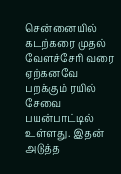சென்னையில் கடற்கரை முதல் வேளச்சேரி வரை ஏற்கனவே பறக்கும் ரயில் சேவை பயன்பாட்டில் உள்ளது. இதன் அடுத்த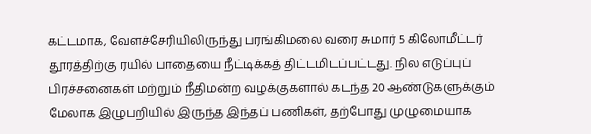கட்டமாக, வேளச்சேரியிலிருந்து பரங்கிமலை வரை சுமார் 5 கிலோமீட்டர் தூரத்திற்கு ரயில் பாதையை நீட்டிக்கத் திட்டமிடப்பட்டது. நில எடுப்புப் பிரச்சனைகள் மற்றும் நீதிமன்ற வழக்குகளால் கடந்த 20 ஆண்டுகளுக்கும் மேலாக இழுபறியில் இருந்த இந்தப் பணிகள், தற்போது முழுமையாக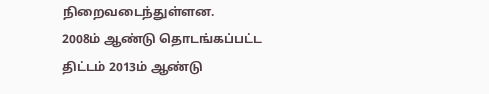நிறைவடைந்துள்ளன.
2008ம் ஆண்டு தொடங்கப்பட்ட திட்டம் 2013ம் ஆண்டு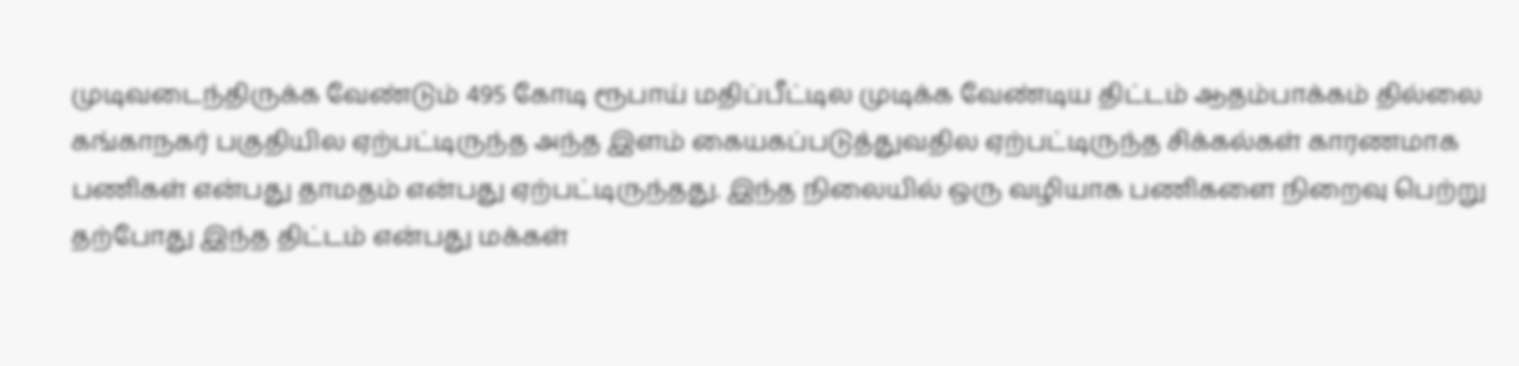முடிவடைந்திருக்க வேண்டும் 495 கோடி ரூபாய் மதிப்பீட்டில முடிக்க வேண்டிய திட்டம் ஆதம்பாக்கம் தில்லை கங்காநகர் பகுதியில ஏற்பட்டிருந்த அந்த இளம் கையகப்படுத்துவதில ஏற்பட்டிருந்த சிக்கல்கள் காரணமாக பணிகள் என்பது தாமதம் என்பது ஏற்பட்டிருந்தது. இந்த நிலையில் ஒரு வழியாக பணிகளை நிறைவு பெற்று தற்போது இந்த திட்டம் என்பது மக்கள்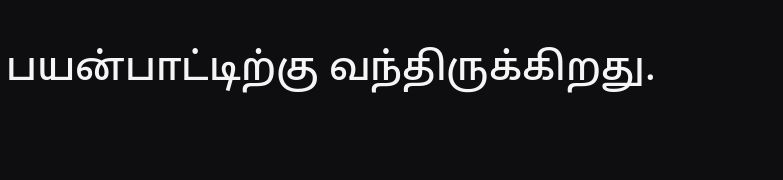பயன்பாட்டிற்கு வந்திருக்கிறது.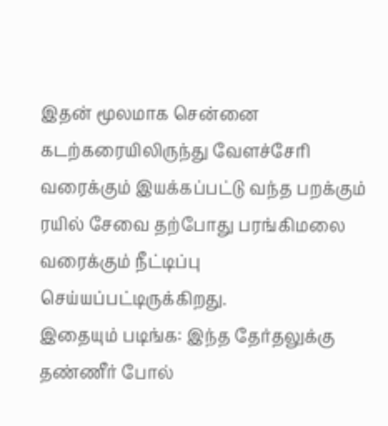இதன் மூலமாக சென்னை கடற்கரையிலிருந்து வேளச்சேரி வரைக்கும் இயக்கப்பட்டு வந்த பறக்கும் ரயில் சேவை தற்போது பரங்கிமலை வரைக்கும் நீட்டிப்பு செய்யப்பட்டிருக்கிறது.
இதையும் படிங்க: இந்த தேர்தலுக்கு தண்ணீர் போல்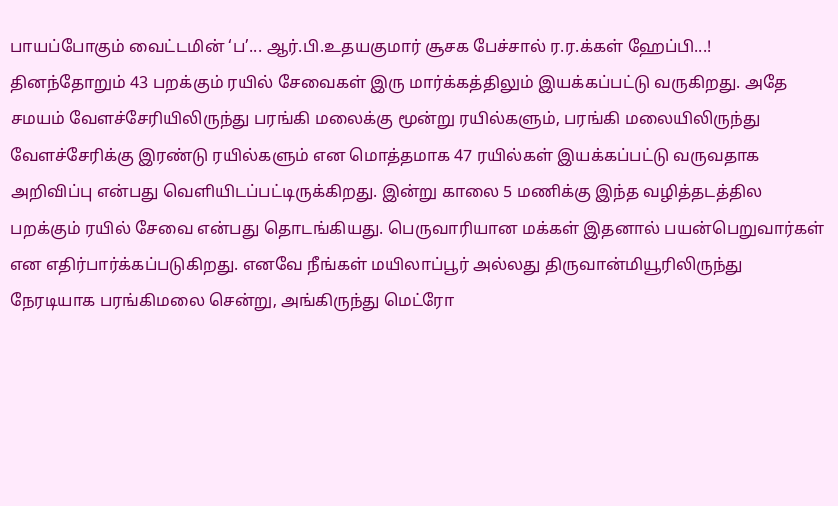பாயப்போகும் வைட்டமின் ‘ப’... ஆர்.பி.உதயகுமார் சூசக பேச்சால் ர.ர.க்கள் ஹேப்பி...!
தினந்தோறும் 43 பறக்கும் ரயில் சேவைகள் இரு மார்க்கத்திலும் இயக்கப்பட்டு வருகிறது. அதே சமயம் வேளச்சேரியிலிருந்து பரங்கி மலைக்கு மூன்று ரயில்களும், பரங்கி மலையிலிருந்து வேளச்சேரிக்கு இரண்டு ரயில்களும் என மொத்தமாக 47 ரயில்கள் இயக்கப்பட்டு வருவதாக அறிவிப்பு என்பது வெளியிடப்பட்டிருக்கிறது. இன்று காலை 5 மணிக்கு இந்த வழித்தடத்தில பறக்கும் ரயில் சேவை என்பது தொடங்கியது. பெருவாரியான மக்கள் இதனால் பயன்பெறுவார்கள் என எதிர்பார்க்கப்படுகிறது. எனவே நீங்கள் மயிலாப்பூர் அல்லது திருவான்மியூரிலிருந்து நேரடியாக பரங்கிமலை சென்று, அங்கிருந்து மெட்ரோ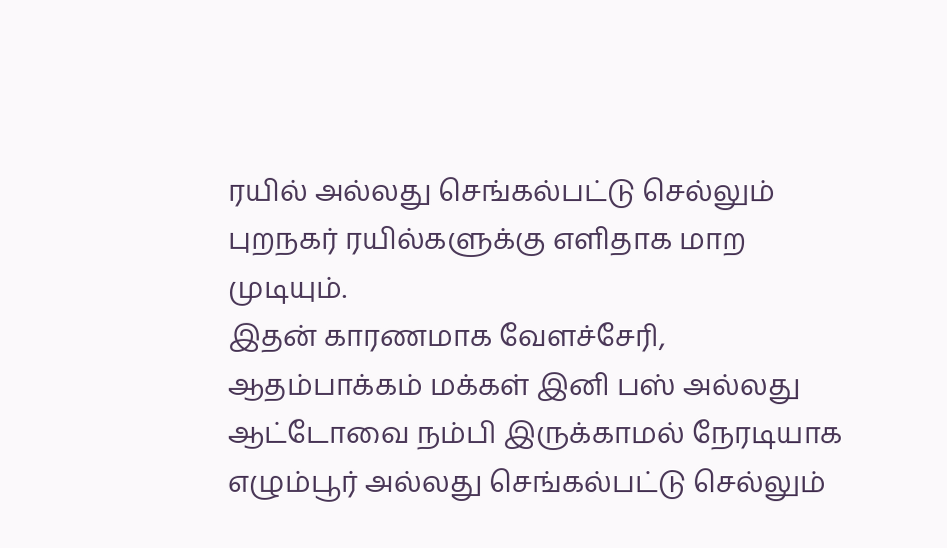ரயில் அல்லது செங்கல்பட்டு செல்லும் புறநகர் ரயில்களுக்கு எளிதாக மாற முடியும்.
இதன் காரணமாக வேளச்சேரி, ஆதம்பாக்கம் மக்கள் இனி பஸ் அல்லது ஆட்டோவை நம்பி இருக்காமல் நேரடியாக எழும்பூர் அல்லது செங்கல்பட்டு செல்லும்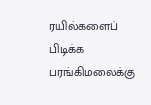ரயில்களைப் பிடிக்க பரங்கிமலைக்கு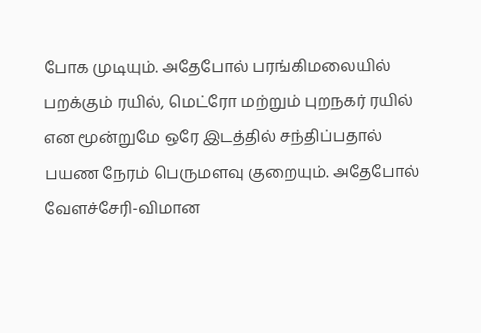போக முடியும். அதேபோல் பரங்கிமலையில் பறக்கும் ரயில், மெட்ரோ மற்றும் புறநகர் ரயில் என மூன்றுமே ஒரே இடத்தில் சந்திப்பதால் பயண நேரம் பெருமளவு குறையும். அதேபோல் வேளச்சேரி-விமான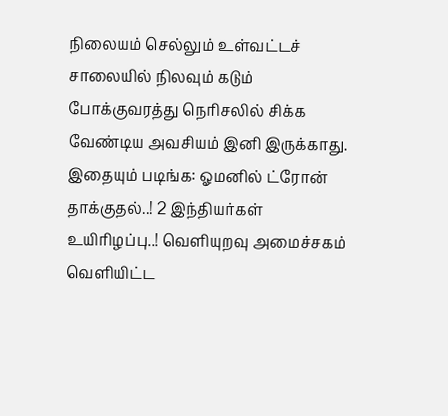நிலையம் செல்லும் உள்வட்டச் சாலையில் நிலவும் கடும் போக்குவரத்து நெரிசலில் சிக்க வேண்டிய அவசியம் இனி இருக்காது.
இதையும் படிங்க: ஓமனில் ட்ரோன் தாக்குதல்..! 2 இந்தியர்கள் உயிரிழப்பு..! வெளியுறவு அமைச்சகம் வெளியிட்ட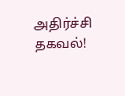அதிர்ச்சி தகவல்!